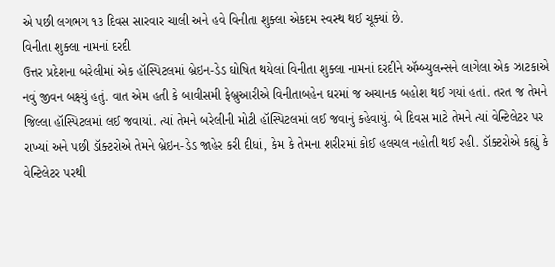એ પછી લગભગ ૧૩ દિવસ સારવાર ચાલી અને હવે વિનીતા શુક્લા એકદમ સ્વસ્થ થઈ ચૂક્યાં છે.
વિનીતા શુક્લા નામનાં દરદી
ઉત્તર પ્રદેશના બરેલીમાં એક હૉસ્પિટલમાં બ્રેઇન-ડેડ ઘોષિત થયેલાં વિનીતા શુક્લા નામનાં દરદીને ઍમ્બ્યુલન્સને લાગેલા એક ઝાટકાએ નવું જીવન બક્ષ્યું હતું. વાત એમ હતી કે બાવીસમી ફેબ્રુઆરીએ વિનીતાબહેન ઘરમાં જ અચાનક બહોશ થઈ ગયાં હતાં. તરત જ તેમને જિલ્લા હૉસ્પિટલમાં લઈ જવાયાં. ત્યાં તેમને બરેલીની મોટી હૉસ્પિટલમાં લઈ જવાનું કહેવાયું. બે દિવસ માટે તેમને ત્યાં વેન્ટિલેટર પર રાખ્યાં અને પછી ડૉક્ટરોએ તેમને બ્રેઇન-ડેડ જાહેર કરી દીધાં, કેમ કે તેમના શરીરમાં કોઈ હલચલ નહોતી થઈ રહી. ડૉક્ટરોએ કહ્યું કે વેન્ટિલેટર પરથી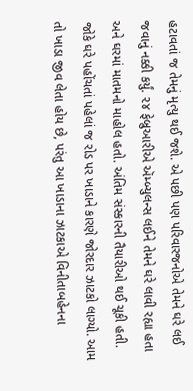હટાવતાં જ તેમનું મૃત્યુ થઈ જશે. એ પછી પણ પરિવારજનોએ તેમને ઘરે લઈ જવાનું નક્કી કર્યું. ૨૪ ફેબ્રુઆરીએ ઍમ્બ્યુલન્સ લઈને તેમને ઘરે લાવી રહ્યા હતા અને ઘરમાં માતમનો માહોલ હતો. અંતિમ સંસ્કારની તૈયારીઓ થઈ ચૂકી હતી. જોકે ઘરે પહોંચતાં પહેલાં જ રોડ પર ખાડાને કારણે જોરદાર ઝાટકો લાગ્યો. આમ તો ખાડા જીવ લેતા હોય છે, પરંતુ આ ખાડાના ઝાટકાએ વિનીતાબહેનના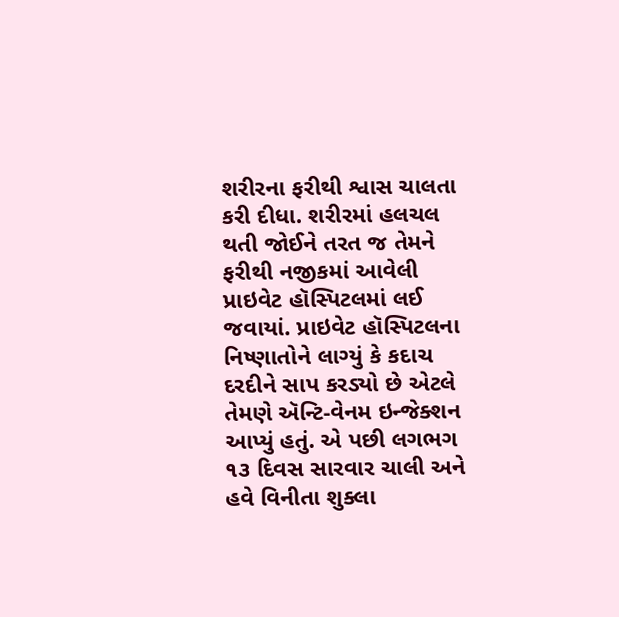શરીરના ફરીથી શ્વાસ ચાલતા કરી દીધા. શરીરમાં હલચલ થતી જોઈને તરત જ તેમને ફરીથી નજીકમાં આવેલી પ્રાઇવેટ હૉસ્પિટલમાં લઈ જવાયાં. પ્રાઇવેટ હૉસ્પિટલના નિષ્ણાતોને લાગ્યું કે કદાચ દરદીને સાપ કરડ્યો છે એટલે તેમણે ઍન્ટિ-વેનમ ઇન્જેક્શન આપ્યું હતું. એ પછી લગભગ ૧૩ દિવસ સારવાર ચાલી અને હવે વિનીતા શુક્લા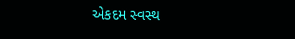એકદમ સ્વસ્થ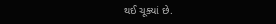થઈ ચૂક્યાં છે.